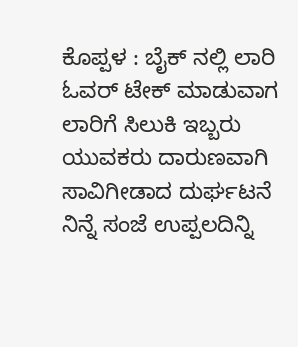ಕೊಪ್ಪಳ : ಬೈಕ್ ನಲ್ಲಿ ಲಾರಿ ಓವರ್ ಟೇಕ್ ಮಾಡುವಾಗ ಲಾರಿಗೆ ಸಿಲುಕಿ ಇಬ್ಬರು ಯುವಕರು ದಾರುಣವಾಗಿ ಸಾವಿಗೀಡಾದ ದುರ್ಘಟನೆ ನಿನ್ನೆ ಸಂಜೆ ಉಪ್ಪಲದಿನ್ನಿ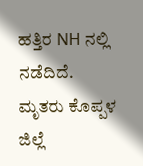ಹತ್ತಿರ NH ನಲ್ಲಿ ನಡೆದಿದೆ.
ಮೃತರು ಕೊಪ್ಪಳ ಜಿಲ್ಲೆ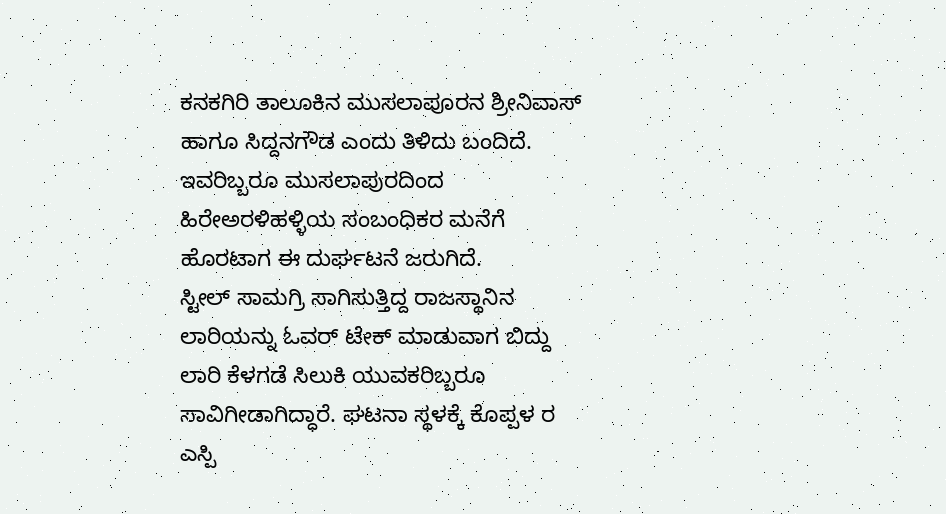ಕನಕಗಿರಿ ತಾಲೂಕಿನ ಮುಸಲಾಪೂರನ ಶ್ರೀನಿವಾಸ್ ಹಾಗೂ ಸಿದ್ದನಗೌಡ ಎಂದು ತಿಳಿದು ಬಂದಿದೆ. ಇವರಿಬ್ಬರೂ ಮುಸಲಾಪುರದಿಂದ ಹಿರೇಅರಳಿಹಳ್ಳಿಯ ಸಂಬಂಧಿಕರ ಮನೆಗೆ ಹೊರಟಾಗ ಈ ದುರ್ಘಟನೆ ಜರುಗಿದೆ.
ಸ್ಟೀಲ್ ಸಾಮಗ್ರಿ ಸಾಗಿಸುತ್ತಿದ್ದ ರಾಜಸ್ಥಾನಿನ ಲಾರಿಯನ್ನು ಓವರ್ ಟೇಕ್ ಮಾಡುವಾಗ ಬಿದ್ದು ಲಾರಿ ಕೆಳಗಡೆ ಸಿಲುಕಿ ಯುವಕರಿಬ್ಬರೂ ಸಾವಿಗೀಡಾಗಿದ್ಧಾರೆ. ಘಟನಾ ಸ್ಥಳಕ್ಕೆ ಕೊಪ್ಪಳ ರ ಎಸ್ಪಿ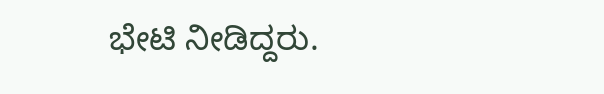ಭೇಟಿ ನೀಡಿದ್ದರು.